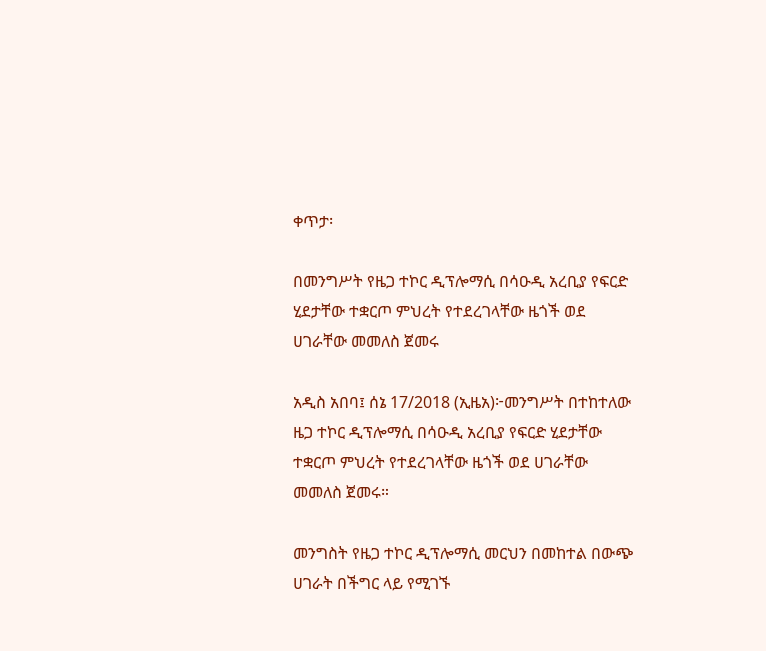ቀጥታ፡

በመንግሥት የዜጋ ተኮር ዲፕሎማሲ በሳዑዲ አረቢያ የፍርድ ሂደታቸው ተቋርጦ ምህረት የተደረገላቸው ዜጎች ወደ ሀገራቸው መመለስ ጀመሩ

አዲስ አበባ፤ ሰኔ 17/2018 (ኢዜአ)፦መንግሥት በተከተለው ዜጋ ተኮር ዲፕሎማሲ በሳዑዲ አረቢያ የፍርድ ሂደታቸው ተቋርጦ ምህረት የተደረገላቸው ዜጎች ወደ ሀገራቸው መመለስ ጀመሩ።

መንግስት የዜጋ ተኮር ዲፕሎማሲ መርህን በመከተል በውጭ ሀገራት በችግር ላይ የሚገኙ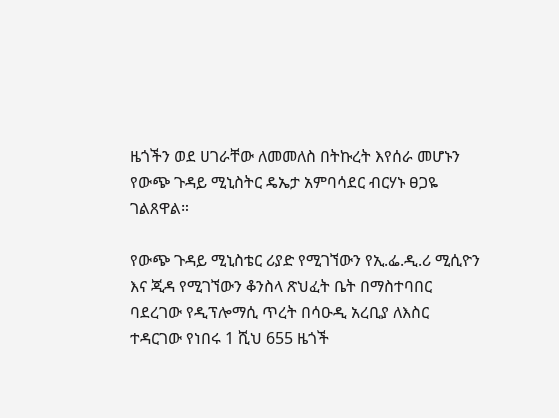ዜጎችን ወደ ሀገራቸው ለመመለስ በትኩረት እየሰራ መሆኑን የውጭ ጉዳይ ሚኒስትር ዴኤታ አምባሳደር ብርሃኑ ፀጋዬ ገልጸዋል።

የውጭ ጉዳይ ሚኒስቴር ሪያድ የሚገኘውን የኢ.ፌ.ዲ.ሪ ሚሲዮን እና ጂዳ የሚገኘውን ቆንስላ ጽህፈት ቤት በማስተባበር ባደረገው የዲፕሎማሲ ጥረት በሳዑዲ አረቢያ ለእስር ተዳርገው የነበሩ 1 ሺህ 655 ዜጎች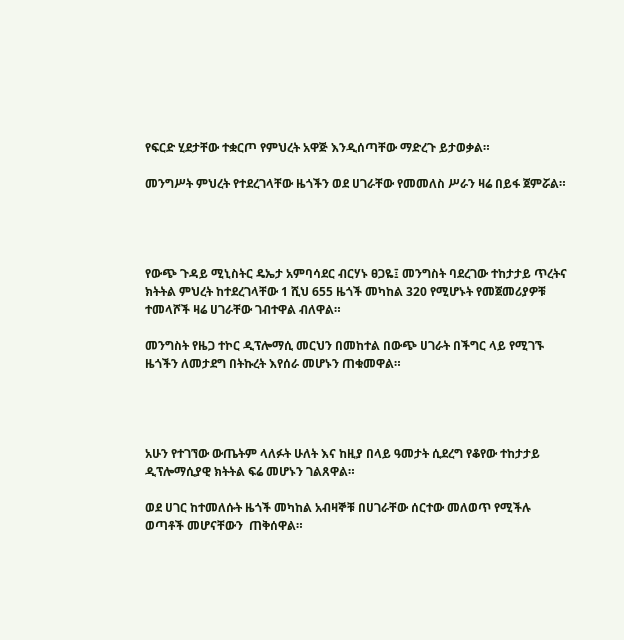የፍርድ ሂደታቸው ተቋርጦ የምህረት አዋጅ እንዲሰጣቸው ማድረጉ ይታወቃል።

መንግሥት ምህረት የተደረገላቸው ዜጎችን ወደ ሀገራቸው የመመለስ ሥራን ዛሬ በይፋ ጀምሯል።




የውጭ ጉዳይ ሚኒስትር ዴኤታ አምባሳደር ብርሃኑ ፀጋዬ፤ መንግስት ባደረገው ተከታታይ ጥረትና ክትትል ምህረት ከተደረገላቸው 1 ሺህ 655 ዜጎች መካከል 320 የሚሆኑት የመጀመሪያዎቹ ተመላሾች ዛሬ ሀገራቸው ገብተዋል ብለዋል።

መንግስት የዜጋ ተኮር ዲፕሎማሲ መርህን በመከተል በውጭ ሀገራት በችግር ላይ የሚገኙ ዜጎችን ለመታደግ በትኩረት እየሰራ መሆኑን ጠቁመዋል።




አሁን የተገኘው ውጤትም ላለፉት ሁለት እና ከዚያ በላይ ዓመታት ሲደረግ የቆየው ተከታታይ ዲፕሎማሲያዊ ክትትል ፍሬ መሆኑን ገልጸዋል።

ወደ ሀገር ከተመለሱት ዜጎች መካከል አብዛኞቹ በሀገራቸው ሰርተው መለወጥ የሚችሉ ወጣቶች መሆናቸውን  ጠቅሰዋል።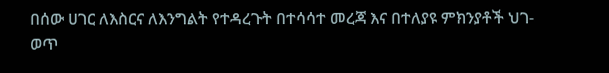በሰው ሀገር ለእስርና ለእንግልት የተዳረጉት በተሳሳተ መረጃ እና በተለያዩ ምክንያቶች ህገ-ወጥ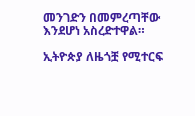መንገድን በመምረጣቸው እንደሆነ አስረድተዋል።

ኢትዮጵያ ለዜጎቿ የሚተርፍ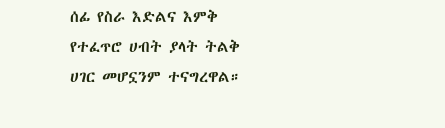ሰፊ የስራ እድልና እምቅ የተፈጥሮ ሀብት ያላት ትልቅ ሀገር መሆኗንም ተናግረዋል።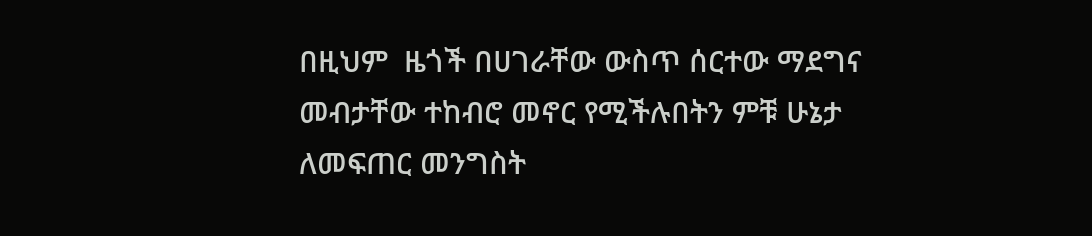በዚህም  ዜጎች በሀገራቸው ውስጥ ሰርተው ማደግና መብታቸው ተከብሮ መኖር የሚችሉበትን ምቹ ሁኔታ ለመፍጠር መንግስት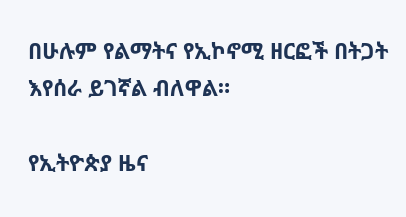በሁሉም የልማትና የኢኮኖሚ ዘርፎች በትጋት እየሰራ ይገኛል ብለዋል።

የኢትዮጵያ ዜና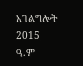አገልግሎት
2015
ዓ.ም